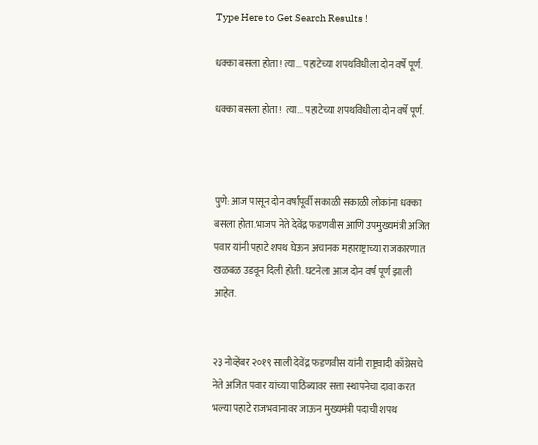Type Here to Get Search Results !

धक्का बसला होता ! त्या... पहाटेच्या शपथविधीला दोन वर्षे पूर्ण.

धक्का बसला होता !  त्या... पहाटेच्या शपथविधीला दोन वर्षे पूर्ण.



पुणे: आज पासून दोन वर्षांपूर्वी सकाळी सकाळी लोकांना धक्का बसला होता.भाजप नेते देवेंद्र फडणवीस आणि उपमुख्यमंत्री अजित पवार यांनी पहाटे शपथ घेऊन अचानक महाराष्ट्राच्या राजकारणात खळबळ उडवून दिली होती. घटनेला आज दोन वर्ष पूर्ण झाली आहेत.


२३ नोव्हेंबर २०१९ साली देवेंद्र फडणवीस यांनी राष्ट्रवादी काँग्रेसचे नेते अजित पवार यांच्या पाठिंब्यावर सत्ता स्थापनेचा दावा करत भल्या पहाटे राजभवानावर जाऊन मुख्यमंत्री पदाची शपथ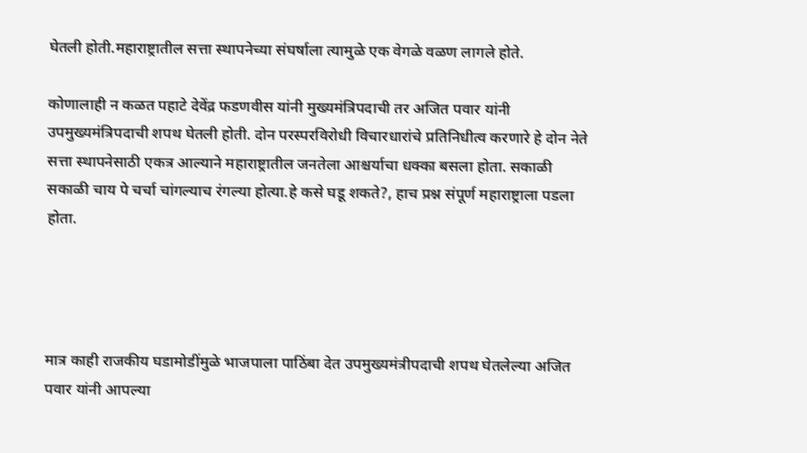घेतली होती.महाराष्ट्रातील सत्ता स्थापनेच्या संघर्षाला त्यामुळे एक वेगळे वळण लागले होते.

कोणालाही न कळत पहाटे देवेंद्र फडणवीस यांनी मुख्यमंत्रिपदाची तर अजित पवार यांनी उपमुख्यमंत्रिपदाची शपथ घेतली होती. दोन परस्परविरोधी विचारधारांचे प्रतिनिधीत्व करणारे हे दोन नेते सत्ता स्थापनेसाठी एकत्र आल्याने महाराष्ट्रातील जनतेला आश्चर्याचा धक्का बसला होता. सकाळी सकाळी चाय पे चर्चा चांगल्याच रंगल्या होत्या.हे कसे घडू शकते?, हाच प्रश्न संपूर्ण महाराष्ट्राला पडला होता.




मात्र काही राजकीय घडामोडींमुळे भाजपाला पाठिंबा देत उपमुख्यमंत्रीपदाची शपथ घेतलेल्या अजित पवार यांनी आपल्या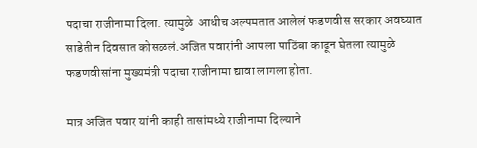पदाचा राजीनामा दिला. त्यामुळे  आधीच अल्पमतात आलेलं फडणवीस सरकार अवघ्यात साडेतीन दिवसात कोसळलं.अजित पवारांनी आपला पाठिंबा काढून घेतला त्यामुळे फडणवीसांना मुख्यमंत्री पदाचा राजीनामा द्यावा लागला होता.

मात्र अजित पवार यांनी काही तासांमध्ये राजीनामा दिल्याने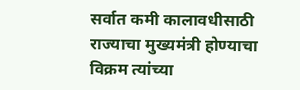सर्वात कमी कालावधीसाठी राज्याचा मुख्यमंत्री होण्याचा विक्रम त्यांच्या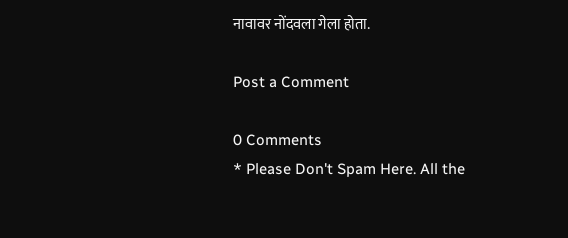नावावर नोंदवला गेला होता.

Post a Comment

0 Comments
* Please Don't Spam Here. All the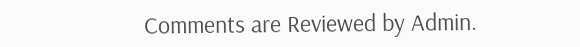Comments are Reviewed by Admin.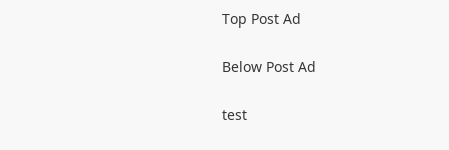Top Post Ad

Below Post Ad

test